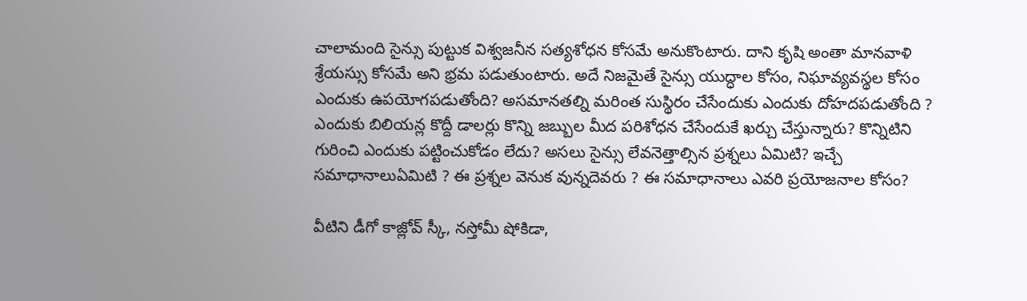చాలామంది సైన్సు పుట్టుక విశ్వజనీన సత్యశోధన కోసమే అనుకొంటారు. దాని కృషి అంతా మానవాళి శ్రేయస్సు కోసమే అని భ్రమ పడుతుంటారు. అదే నిజమైతే సైన్సు యుద్ధాల కోసం, నిఘావ్యవస్థల కోసం ఎందుకు ఉపయోగపడుతోంది? అసమానతల్ని మరింత సుస్థిరం చేసేందుకు ఎందుకు దోహదపడుతోంది ? ఎందుకు బిలియన్ల కొద్దీ డాలర్లు కొన్ని జబ్బుల మీద పరిశోధన చేసేందుకే ఖర్చు చేస్తున్నారు? కొన్నిటిని గురించి ఎందుకు పట్టించుకోడం లేదు? అసలు సైన్సు లేవనెత్తాల్సిన ప్రశ్నలు ఏమిటి? ఇచ్చే సమాధానాలుఏమిటి ? ఈ ప్రశ్నల వెనుక వున్నదెవరు ? ఈ సమాధానాలు ఎవరి ప్రయోజనాల కోసం?

వీటిని డీగో కాజ్లోవ్ స్కీ, నస్తోమీ షోకిడా,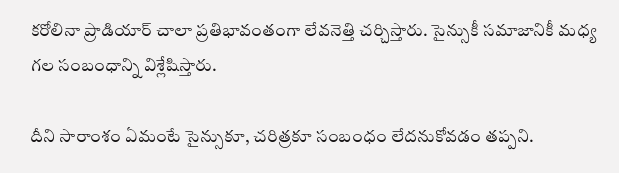కరోలినా ప్రాడియార్ చాలా ప్రతిభావంతంగా లేవనెత్తి చర్చిస్తారు. సైన్సుకీ సమాజానికీ మధ్య గల సంబంధాన్ని విశ్లేషిస్తారు.

దీని సారాంశం ఏమంటే సైన్సుకూ, చరిత్రకూ సంబంధం లేదనుకోవడం తప్పని.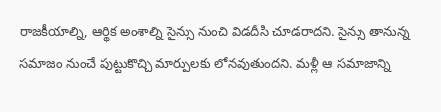రాజకీయాల్ని, ఆర్థిక అంశాల్ని సైన్సు నుంచి విడదీసి చూడరాదని. సైన్సు తానున్న సమాజం నుంచే పుట్టుకొచ్చి మార్పులకు లోనవుతుందని. మళ్లీ ఆ సమాజాన్ని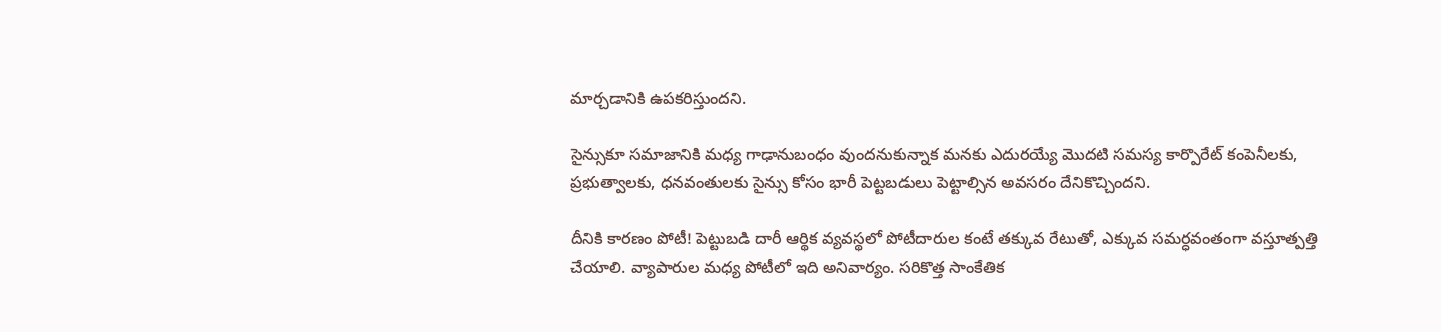మార్చడానికి ఉపకరిస్తుందని.

సైన్సుకూ సమాజానికి మధ్య గాఢానుబంధం వుందనుకున్నాక మనకు ఎదురయ్యే మొదటి సమస్య కార్పొరేట్ కంపెనీలకు, ప్రభుత్వాలకు, ధనవంతులకు సైన్సు కోసం భారీ పెట్టబడులు పెట్టాల్సిన అవసరం దేనికొచ్చిందని.

దీనికి కారణం పోటీ! పెట్టుబడి దారీ ఆర్థిక వ్యవస్థలో పోటీదారుల కంటే తక్కువ రేటుతో, ఎక్కువ సమర్ధవంతంగా వస్తూత్పత్తి చేయాలి. వ్యాపారుల మధ్య పోటీలో ఇది అనివార్యం. సరికొత్త సాంకేతిక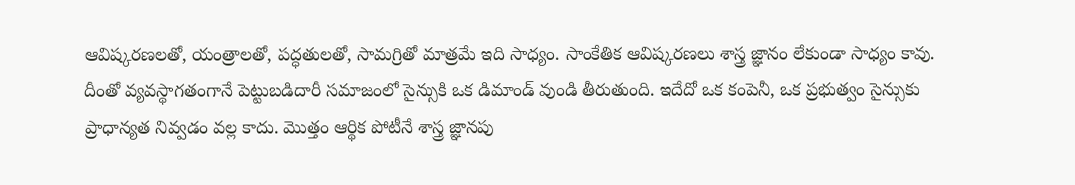ఆవిష్కరణలతో, యంత్రాలతో, పద్ధతులతో, సామగ్రితో మాత్రమే ఇది సాధ్యం. సాంకేతిక ఆవిష్కరణలు శాస్త్ర జ్ఞానం లేకుండా సాధ్యం కావు. దీంతో వ్యవస్థాగతంగానే పెట్టుబడిదారీ సమాజంలో సైన్సుకి ఒక డిమాండ్ వుండి తీరుతుంది. ఇదేదో ఒక కంపెనీ, ఒక ప్రభుత్వం సైన్సుకు ప్రాధాన్యత నివ్వడం వల్ల కాదు. మొత్తం ఆర్థిక పోటీనే శాస్త్ర జ్ఞానపు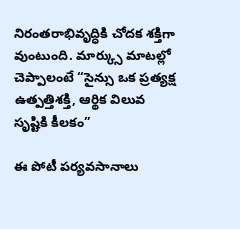నిరంతరాభివృద్ధికి చోదక శక్తిగా వుంటుంది. మార్క్సు మాటల్లో చెప్పాలంటే “సైన్సు ఒక ప్రత్యక్ష ఉత్పత్తిశక్తి, ఆర్థిక విలువ సృష్టికి కీలకం”

ఈ పోటీ పర్యవసానాలు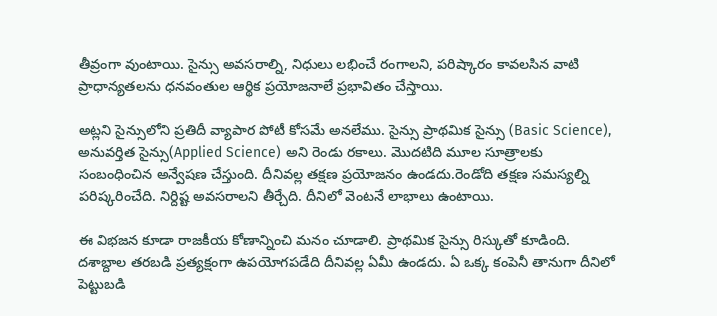తీవ్రంగా వుంటాయి. సైన్సు అవసరాల్ని, నిధులు లభించే రంగాలని, పరిష్కారం కావలసిన వాటి ప్రాధాన్యతలను ధనవంతుల ఆర్థిక ప్రయోజనాలే ప్రభావితం చేస్తాయి.

అట్లని సైన్సులోని ప్రతిదీ వ్యాపార పోటీ కోసమే అనలేము. సైన్సు ప్రాథమిక సైన్సు (Basic Science), అనువర్తిత సైన్సు(Applied Science) అని రెండు రకాలు. మొదటిది మూల సూత్రాలకు సంబంధించిన అన్వేషణ చేస్తుంది. దీనివల్ల తక్షణ ప్రయోజనం ఉండదు.రెండోది తక్షణ సమస్యల్ని పరిష్కరించేది. నిర్దిష్ట అవసరాలని తీర్చేది. దీనిలో వెంటనే లాభాలు ఉంటాయి.

ఈ విభజన కూడా రాజకీయ కోణాన్నించి మనం చూడాలి. ప్రాథమిక సైన్సు రిస్కుతో కూడింది. దశాబ్దాల తరబడి ప్రత్యక్షంగా ఉపయోగపడేది దీనివల్ల ఏమీ ఉండదు. ఏ ఒక్క కంపెనీ తానుగా దీనిలో పెట్టుబడి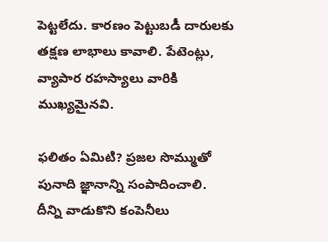పెట్టలేదు. కారణం పెట్టుబడీ దారులకు తక్షణ లాభాలు కావాలి. పేటెంట్లు, వ్యాపార రహస్యాలు వారికి ముఖ్యమైనవి.

ఫలితం ఏమిటి? ప్రజల సొమ్ముతో పునాది జ్ఞానాన్ని సంపాదించాలి. దీన్ని వాడుకొని కంపెనీలు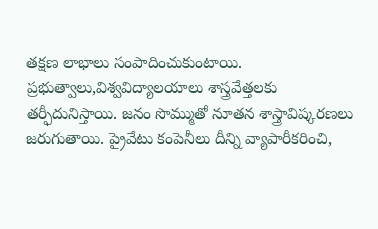తక్షణ లాభాలు సంపాదించుకుంటాయి. ప్రభుత్వాలు,విశ్వవిద్యాలయాలు శాస్త్రవేత్తలకు తర్ఫీదునిస్తాయి. జనం సొమ్ముతో నూతన శాస్త్రావిష్కరణలు జరుగుతాయి. ప్రైవేటు కంపెనీలు దీన్ని వ్యాపారీకరించి,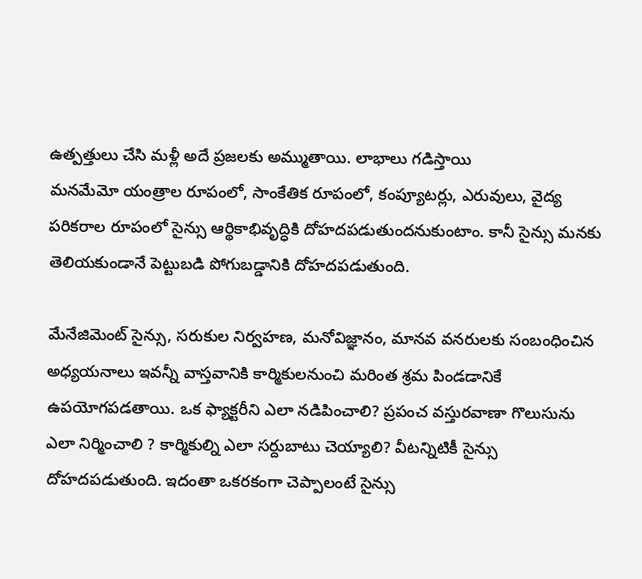ఉత్పత్తులు చేసి మళ్లీ అదే ప్రజలకు అమ్ముతాయి. లాభాలు గడిస్తాయి
మనమేమో యంత్రాల రూపంలో, సాంకేతిక రూపంలో, కంప్యూటర్లు, ఎరువులు, వైద్య పరికరాల రూపంలో సైన్సు ఆర్థికాభివృద్ధికి దోహదపడుతుందనుకుంటాం. కానీ సైన్సు మనకు తెలియకుండానే పెట్టుబడి పోగుబడ్డానికి దోహదపడుతుంది.

మేనేజిమెంట్ సైన్సు, సరుకుల నిర్వహణ, మనోవిజ్ఞానం, మానవ వనరులకు సంబంధించిన అధ్యయనాలు ఇవన్నీ వాస్తవానికి కార్మికులనుంచి మరింత శ్రమ పిండడానికే ఉపయోగపడతాయి. ఒక ఫ్యాక్టరీని ఎలా నడిపించాలి? ప్రపంచ వస్తురవాణా గొలుసును ఎలా నిర్మించాలి ? కార్మికుల్ని ఎలా సర్దుబాటు చెయ్యాలి? వీటన్నిటికీ సైన్సు దోహదపడుతుంది. ఇదంతా ఒకరకంగా చెప్పాలంటే సైన్సు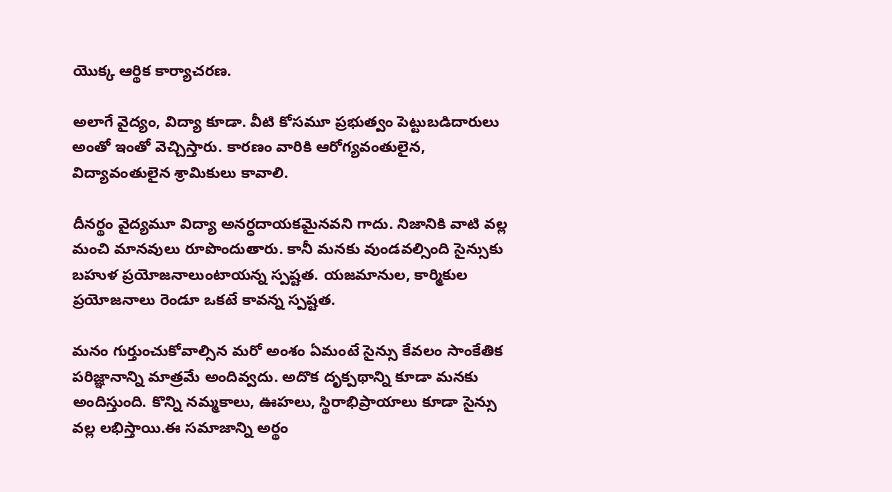యొక్క ఆర్థిక కార్యాచరణ.

అలాగే వైద్యం, విద్యా కూడా. వీటి కోసమూ ప్రభుత్వం పెట్టుబడిదారులు అంతో ఇంతో వెచ్చిస్తారు. కారణం వారికి ఆరోగ్యవంతులైన, విద్యావంతులైన శ్రామికులు కావాలి.

దీనర్థం వైద్యమూ విద్యా అనర్ధదాయకమైనవని గాదు. నిజానికి వాటి వల్ల మంచి మానవులు రూపొందుతారు. కానీ మనకు వుండవల్సింది సైన్సుకు బహుళ ప్రయోజనాలుంటాయన్న స్పష్టత. యజమానుల, కార్మికుల ప్రయోజనాలు రెండూ ఒకటే కావన్న స్పష్టత.

మనం గుర్తుంచుకోవాల్సిన మరో అంశం ఏమంటే సైన్సు కేవలం సాంకేతిక పరిజ్ఞానాన్ని మాత్రమే అందివ్వదు. అదొక దృక్పథాన్ని కూడా మనకు అందిస్తుంది. కొన్ని నమ్మకాలు, ఊహలు, స్థిరాభిప్రాయాలు కూడా సైన్సు వల్ల లభిస్తాయి.ఈ సమాజాన్ని అర్థం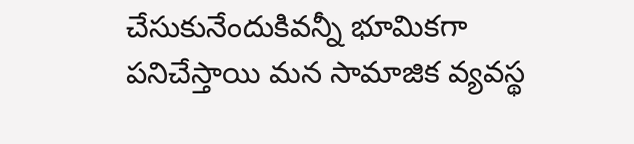చేసుకునేందుకివన్నీ భూమికగా పనిచేస్తాయి మన సామాజిక వ్యవస్థ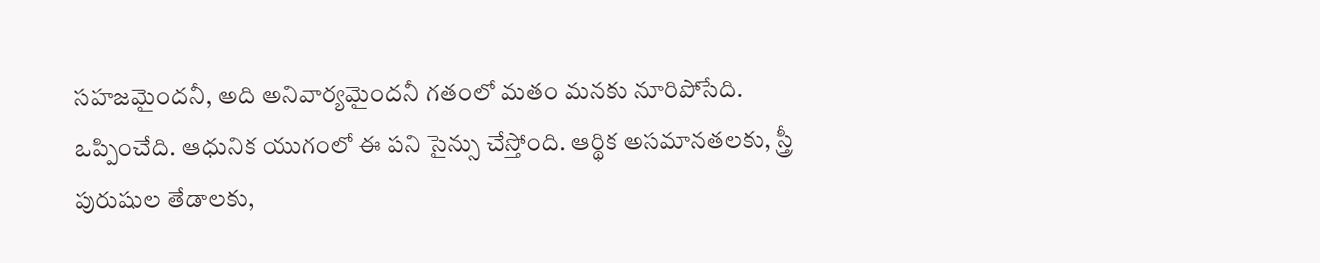సహజమైందనీ, అది అనివార్యమైందనీ గతంలో మతం మనకు నూరిపోసేది. ఒప్పించేది. ఆధునిక యుగంలో ఈ పని సైన్సు చేస్తోంది. ఆర్థిక అసమానతలకు, స్త్రీ పురుషుల తేడాలకు,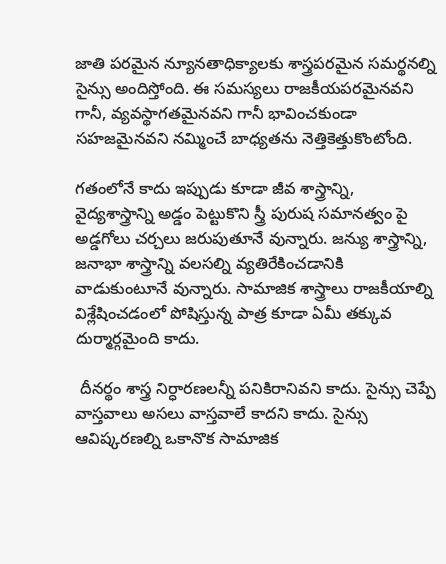జాతి పరమైన న్యూనతాధిక్యాలకు శాస్త్రపరమైన సమర్థనల్ని సైన్సు అందిస్తోంది. ఈ సమస్యలు రాజకీయపరమైనవని గానీ, వ్యవస్థాగతమైనవని గానీ భావించకుండా సహజమైనవని నమ్మించే బాధ్యతను నెత్తికెత్తుకొంటోంది.

గతంలోనే కాదు ఇప్పుడు కూడా జీవ శాస్త్రాన్ని, వైద్యశాస్త్రాన్ని అడ్డం పెట్టుకొని స్త్రీ పురుష సమానత్వం పై అడ్డగోలు చర్చలు జరుపుతూనే వున్నారు. జన్యు శాస్త్రాన్ని, జనాభా శాస్త్రాన్ని వలసల్ని వ్యతిరేకించడానికి వాడుకుంటూనే వున్నారు. సామాజిక శాస్త్రాలు రాజకీయాల్ని విశ్లేషించడంలో పోషిస్తున్న పాత్ర కూడా ఏమీ తక్కువ దుర్మార్గమైంది కాదు.

 దీనర్థం శాస్త్ర నిర్ధారణలన్నీ పనికిరానివని కాదు. సైన్సు చెప్పే వాస్తవాలు అసలు వాస్తవాలే కాదని కాదు. సైన్సు ఆవిష్కరణల్ని ఒకానొక సామాజిక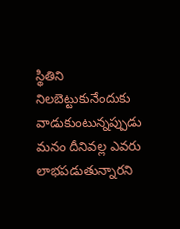స్థితిని నిలబెట్టుకునేందుకు వాడుకుంటున్నప్పుడు మనం దీనివల్ల ఎవరు లాభపడుతున్నారని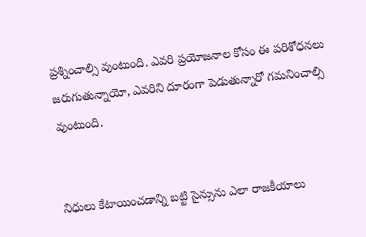ప్రశ్నించాల్సి వుంటుంది. ఎవరి ప్రయోజనాల కోసం ఈ పరిశోధనలు జరుగుతున్నాయో, ఎవరిని దూరంగా పెడుతున్నారో గమనించాల్సి వుంటుంది.


నిధులు కేటాయించడాన్ని బట్టి సైన్సును ఎలా రాజకీయాలు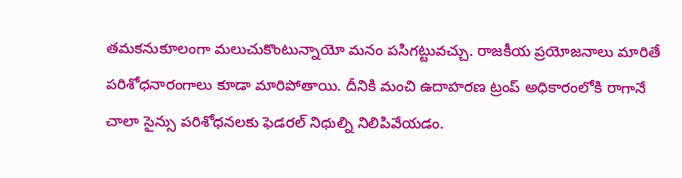తమకనుకూలంగా మలుచుకొంటున్నాయో మనం పసిగట్టువచ్చు. రాజకీయ ప్రయోజనాలు మారితే పరిశోధనారంగాలు కూడా మారిపోతాయి. దీనికి మంచి ఉదాహరణ ట్రంప్ అధికారంలోకి రాగానే చాలా సైన్సు పరిశోధనలకు ఫెడరల్ నిధుల్ని నిలిపివేయడం.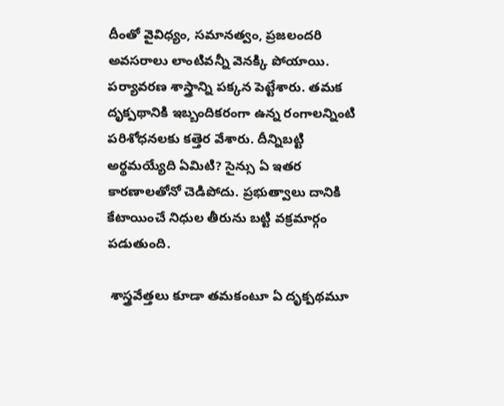దీంతో వైవిధ్యం, సమానత్వం, ప్రజలందరి అవసరాలు లాంటివన్నీ వెనక్కి పోయాయి. పర్యావరణ శాస్త్రాన్ని పక్కన పెట్టేశారు. తమక దృక్పథానికి ఇబ్బందికరంగా ఉన్న రంగాలన్నింటి పరిశోధనలకు కత్తెర వేశారు. దీన్నిబట్టి అర్థమయ్యేది ఏమిటి? సైన్సు ఏ ఇతర కారణాలతోనో చెడిపోదు. ప్రభుత్వాలు దానికి కేటాయించే నిధుల తీరును బట్టి వక్రమార్గం పడుతుంది.

 శాస్త్రవేత్తలు కూడా తమకంటూ ఏ దృక్పథమూ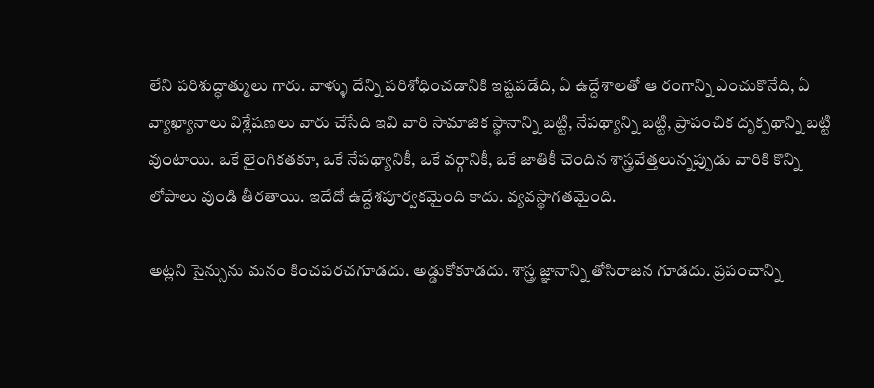లేని పరిశుద్ధాత్ములు గారు. వాళ్ళు దేన్ని పరిశోధించడానికి ఇష్టపడేది, ఏ ఉద్దేశాలతో ఆ రంగాన్ని ఎంచుకొనేది, ఏ వ్యాఖ్యానాలు విశ్లేషణలు వారు చేసేది ఇవి వారి సామాజిక స్థానాన్ని బట్టి, నేపథ్యాన్ని బట్టి, ప్రాపంచిక దృక్పథాన్ని బట్టి వుంటాయి. ఒకే లైంగికతకూ, ఒకే నేపథ్యానికీ, ఒకే వర్గానికీ, ఒకే జాతికీ చెందిన శాస్త్రవేత్తలున్నప్పుడు వారికి కొన్ని లోపాలు వుండి తీరతాయి. ఇదేదో ఉద్దేశపూర్వకమైంది కాదు. వ్యవస్థాగతమైంది.

అట్లని సైన్సును మనం కించపరచగూడదు. అడ్డుకోకూడదు. శాస్త్ర జ్ఞానాన్ని తోసిరాజన గూడదు. ప్రపంచాన్ని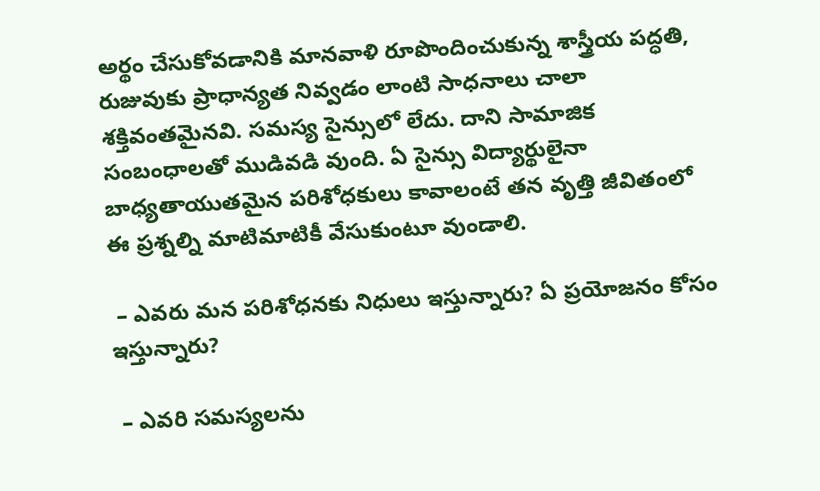అర్థం చేసుకోవడానికి మానవాళి రూపొందించుకున్న శాస్త్రీయ పద్ధతి, రుజువుకు ప్రాధాన్యత నివ్వడం లాంటి సాధనాలు చాలా శక్తివంతమైనవి. సమస్య సైన్సులో లేదు. దాని సామాజిక సంబంధాలతో ముడివడి వుంది. ఏ సైన్సు విద్యార్థులైనా బాధ్యతాయుతమైన పరిశోధకులు కావాలంటే తన వృత్తి జీవితంలో ఈ ప్రశ్నల్ని మాటిమాటికీ వేసుకుంటూ వుండాలి.

 – ఎవరు మన పరిశోధనకు నిధులు ఇస్తున్నారు? ఏ ప్రయోజనం కోసం ఇస్తున్నారు?

 – ఎవరి సమస్యలను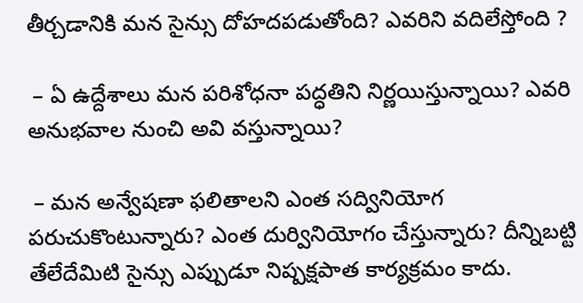తీర్చడానికి మన సైన్సు దోహదపడుతోంది? ఎవరిని వదిలేస్తోంది ?

 – ఏ ఉద్దేశాలు మన పరిశోధనా పద్ధతిని నిర్ణయిస్తున్నాయి? ఎవరి అనుభవాల నుంచి అవి వస్తున్నాయి?

 – మన అన్వేషణా ఫలితాలని ఎంత సద్వినియోగ పరుచుకొంటున్నారు? ఎంత దుర్వినియోగం చేస్తున్నారు? దీన్నిబట్టి తేలేదేమిటి సైన్సు ఎప్పుడూ నిష్పక్షపాత కార్యక్రమం కాదు.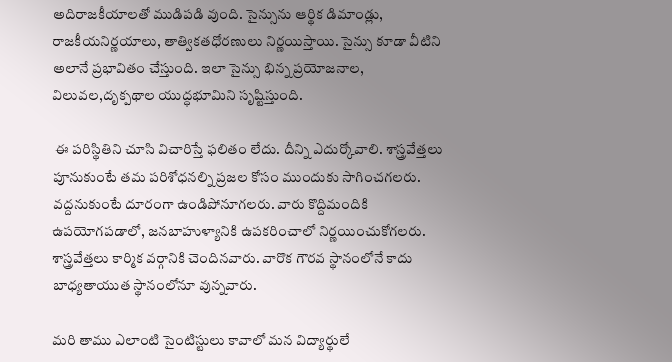అదిరాజకీయాలతో ముడిపడి వుంది. సైన్సును ఆర్థిక డిమాండ్లు, రాజకీయనిర్ణయాలు, తాత్వికతధోరణులు నిర్ణయిస్తాయి. సైన్సు కూడా వీటిని అలానే ప్రభావితం చేస్తుంది. ఇలా సైన్సు భిన్న ప్రయోజనాల, విలువల,దృక్పథాల యుద్ధభూమిని సృష్టిస్తుంది.

 ఈ పరిస్థితిని చూసి విచారిస్తే ఫలితం లేదు. దీన్ని ఎదుర్కోవాలి. శాస్త్రవేత్తలు పూనుకుంటే తమ పరిశోధనల్ని ప్రజల కోసం ముందుకు సాగించగలరు. వద్దనుకుంటే దూరంగా ఉండిపోనూగలరు. వారు కొద్దిమందికి ఉపయోగపడాలో, జనబాహుళ్యానికి ఉపకరించాలో నిర్ణయించుకోగలరు. శాస్త్రవేత్తలు కార్మిక వర్గానికి చెందినవారు. వారొక గౌరవ స్థానంలోనే కాదు బాధ్యతాయుత స్థానంలోనూ వున్నవారు.

మరి తాము ఎలాంటి సైంటిస్టులు కావాలో మన విద్యార్థులే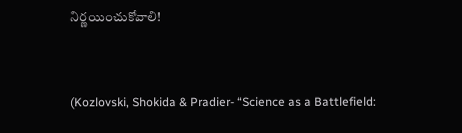నిర్ణయించుకోవాలి!


(Kozlovski, Shokida & Pradier- “Science as a Battlefield: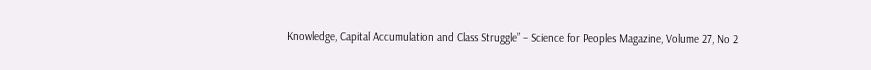Knowledge, Capital Accumulation and Class Struggle” – Science for Peoples Magazine, Volume 27, No 2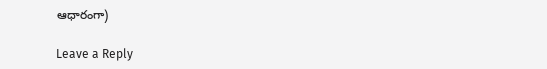ఆధారంగా)

Leave a Reply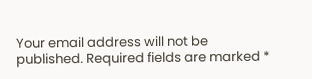Your email address will not be published. Required fields are marked *